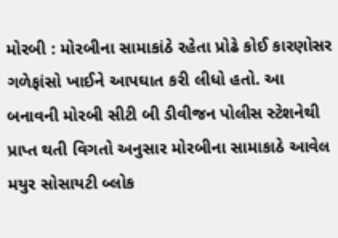મોરબી : મોરબીના સામાકાંઠે રહેતા પ્રોઢે કોઈ કારણોસર ગળેફાંસો ખાઈને આપઘાત કરી લીધો હતો. આ બનાવની મોરબી સીટી બી ડીવીજન પોલીસ સ્ટેશનેથી પ્રાપ્ત થતી વિગતો અનુસાર મોરબીના સામાકાઠે આવેલ મયુર સોસાયટી બ્લોક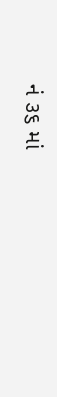નં ૩૬ માં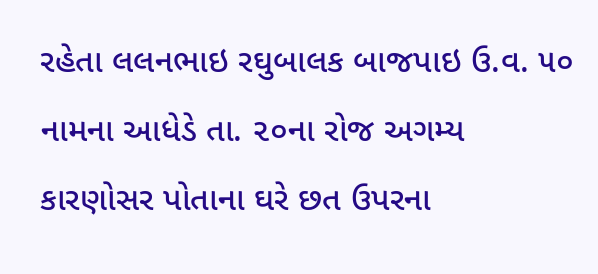રહેતા લલનભાઇ રઘુબાલક બાજપાઇ ઉ.વ. ૫૦ નામના આધેડે તા. ૨૦ના રોજ અગમ્ય કારણોસર પોતાના ઘરે છત ઉપરના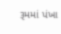રૂમમાં પંખા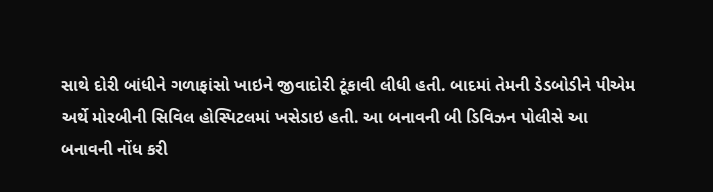સાથે દોરી બાંધીને ગળાફાંસો ખાઇને જીવાદોરી ટૂંકાવી લીધી હતી. બાદમાં તેમની ડેડબોડીને પીએમ અર્થે મોરબીની સિવિલ હોસ્પિટલમાં ખસેડાઇ હતી. આ બનાવની બી ડિવિઝન પોલીસે આ બનાવની નોંધ કરી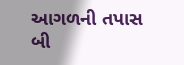આગળની તપાસ બી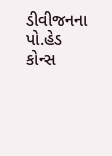ડીવીજનના પો.હેડ કોન્સ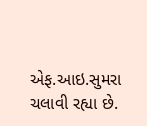એફ.આઇ.સુમરા ચલાવી રહ્યા છે.